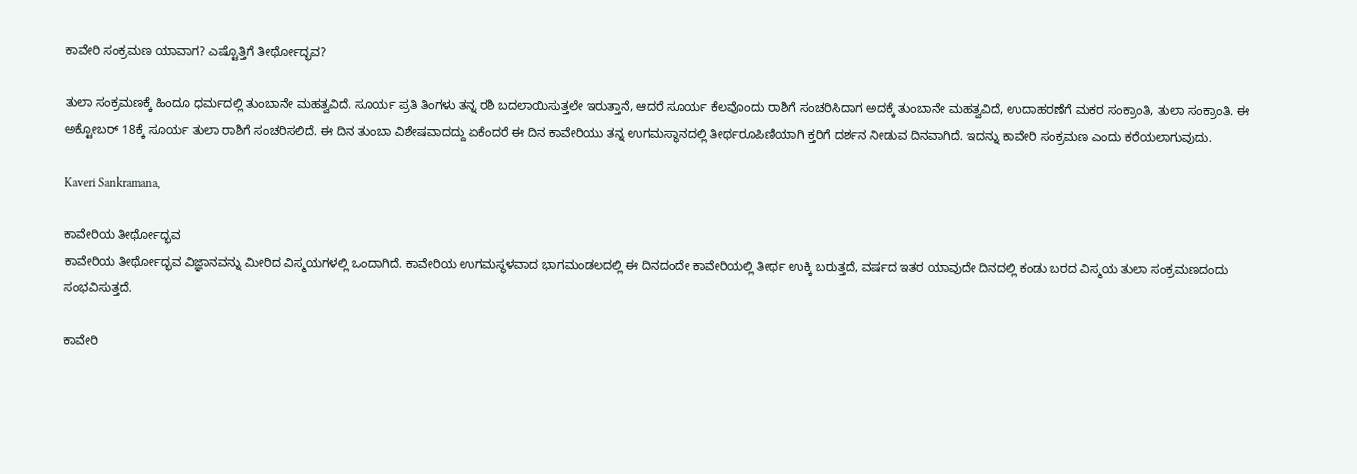ಕಾವೇರಿ ಸಂಕ್ರಮಣ ಯಾವಾಗ? ಎಷ್ಟೊತ್ತಿಗೆ ತೀರ್ಥೋದ್ಭವ?

ತುಲಾ ಸಂಕ್ರಮಣಕ್ಕೆ ಹಿಂದೂ ಧರ್ಮದಲ್ಲಿ ತುಂಬಾನೇ ಮಹತ್ವವಿದೆ. ಸೂರ್ಯ ಪ್ರತಿ ತಿಂಗಳು ತನ್ನ ರಶಿ ಬದಲಾಯಿಸುತ್ತಲೇ ಇರುತ್ತಾನೆ, ಆದರೆ ಸೂರ್ಯ ಕೆಲವೊಂದು ರಾಶಿಗೆ ಸಂಚರಿಸಿದಾಗ ಅದಕ್ಕೆ ತುಂಬಾನೇ ಮಹತ್ವವಿದೆ, ಉದಾಹರಣೆಗೆ ಮಕರ ಸಂಕ್ರಾಂತಿ, ತುಲಾ ಸಂಕ್ರಾಂತಿ. ಈ ಅಕ್ಟೋಬರ್ 18ಕ್ಕೆ ಸೂರ್ಯ ತುಲಾ ರಾಶಿಗೆ ಸಂಚರಿಸಲಿದೆ. ಈ ದಿನ ತುಂಬಾ ವಿಶೇಷವಾದದ್ದು ಏಕೆಂದರೆ ಈ ದಿನ ಕಾವೇರಿಯು ತನ್ನ ಉಗಮಸ್ಥಾನದಲ್ಲಿ ತೀರ್ಥರೂಪಿಣಿಯಾಗಿ ಕ್ತರಿಗೆ ದರ್ಶನ ನೀಡುವ ದಿನವಾಗಿದೆ. ಇದನ್ನು ಕಾವೇರಿ ಸಂಕ್ರಮಣ ಎಂದು ಕರೆಯಲಾಗುವುದು.

Kaveri Sankramana,

ಕಾವೇರಿಯ ತೀರ್ಥೋದ್ಭವ
ಕಾವೇರಿಯ ತೀರ್ಥೋದ್ಭವ ವಿಜ್ಞಾನವನ್ನು ಮೀರಿದ ವಿಸ್ಮಯಗಳಲ್ಲಿ ಒಂದಾಗಿದೆ. ಕಾವೇರಿಯ ಉಗಮಸ್ಥಳವಾದ ಭಾಗಮಂಡಲದಲ್ಲಿ ಈ ದಿನದಂದೇ ಕಾವೇರಿಯಲ್ಲಿ ತೀರ್ಥ ಉಕ್ಕಿ ಬರುತ್ತದೆ, ವರ್ಷದ ಇತರ ಯಾವುದೇ ದಿನದಲ್ಲಿ ಕಂಡು ಬರದ ವಿಸ್ಮಯ ತುಲಾ ಸಂಕ್ರಮಣದಂದು ಸಂಭವಿಸುತ್ತದೆ.

ಕಾವೇರಿ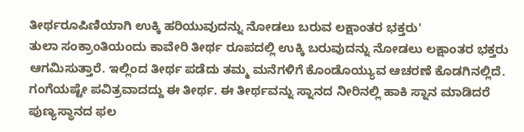ತೀರ್ಥರೂಪಿಣಿಯಾಗಿ ಉಕ್ಕಿ ಹರಿಯುವುದನ್ನು ನೋಡಲು ಬರುವ ಲಕ್ಷಾಂತರ ಭಕ್ತರು'
ತುಲಾ ಸಂಕ್ರಾಂತಿಯಂದು ಕಾವೇರಿ ತೀರ್ಥ ರೂಪದಲ್ಲಿ ಉಕ್ಕಿ ಬರುವುದನ್ನು ನೋಡಲು ಲಕ್ಷಾಂತರ ಭಕ್ತರು ಆಗಮಿಸುತ್ತಾರೆ. ಇಲ್ಲಿಂದ ತೀರ್ಥ ಪಡೆದು ತಮ್ಮ ಮನೆಗಳಿಗೆ ಕೊಂಡೊಯ್ಯುವ ಆಚರಣೆ ಕೊಡಗಿನಲ್ಲಿದೆ. ಗಂಗೆಯಷ್ಟೇ ಪವಿತ್ರವಾದದ್ದು ಈ ತೀರ್ಥ. ಈ ತೀರ್ಥವನ್ನು ಸ್ನಾನದ ನೀರಿನಲ್ಲಿ ಹಾಕಿ ಸ್ನಾನ ಮಾಡಿದರೆ ಪುಣ್ಯಸ್ಥಾನದ ಫಲ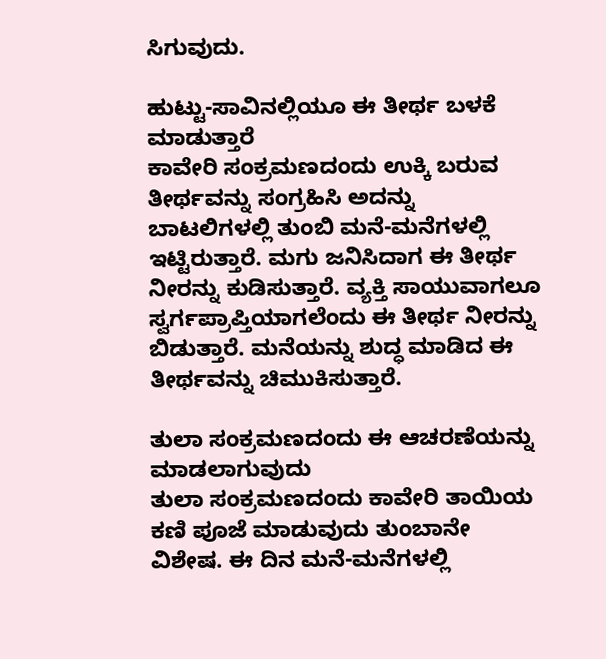ಸಿಗುವುದು.

ಹುಟ್ಟು-ಸಾವಿನಲ್ಲಿಯೂ ಈ ತೀರ್ಥ ಬಳಕೆ ಮಾಡುತ್ತಾರೆ
ಕಾವೇರಿ ಸಂಕ್ರಮಣದಂದು ಉಕ್ಕಿ ಬರುವ ತೀರ್ಥವನ್ನು ಸಂಗ್ರಹಿಸಿ ಅದನ್ನು ಬಾಟಲಿಗಳಲ್ಲಿ ತುಂಬಿ ಮನೆ-ಮನೆಗಳಲ್ಲಿ ಇಟ್ಟಿರುತ್ತಾರೆ. ಮಗು ಜನಿಸಿದಾಗ ಈ ತೀರ್ಥ ನೀರನ್ನು ಕುಡಿಸುತ್ತಾರೆ. ವ್ಯಕ್ತಿ ಸಾಯುವಾಗಲೂ ಸ್ವರ್ಗಪ್ರಾಪ್ತಿಯಾಗಲೆಂದು ಈ ತೀರ್ಥ ನೀರನ್ನು ಬಿಡುತ್ತಾರೆ. ಮನೆಯನ್ನು ಶುದ್ಧ ಮಾಡಿದ ಈ ತೀರ್ಥವನ್ನು ಚಿಮುಕಿಸುತ್ತಾರೆ.

ತುಲಾ ಸಂಕ್ರಮಣದಂದು ಈ ಆಚರಣೆಯನ್ನು ಮಾಡಲಾಗುವುದು
ತುಲಾ ಸಂಕ್ರಮಣದಂದು ಕಾವೇರಿ ತಾಯಿಯ ಕಣಿ ಪೂಜೆ ಮಾಡುವುದು ತುಂಬಾನೇ ವಿಶೇಷ. ಈ ದಿನ ಮನೆ-ಮನೆಗಳಲ್ಲಿ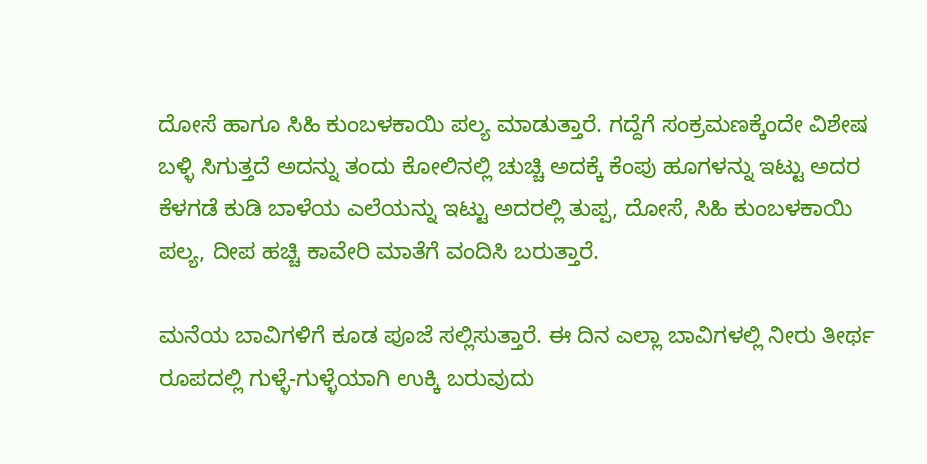ದೋಸೆ ಹಾಗೂ ಸಿಹಿ ಕುಂಬಳಕಾಯಿ ಪಲ್ಯ ಮಾಡುತ್ತಾರೆ. ಗದ್ದೆಗೆ ಸಂಕ್ರಮಣಕ್ಕೆಂದೇ ವಿಶೇಷ ಬಳ್ಳಿ ಸಿಗುತ್ತದೆ ಅದನ್ನು ತಂದು ಕೋಲಿನಲ್ಲಿ ಚುಚ್ಚಿ ಅದಕ್ಕೆ ಕೆಂಪು ಹೂಗಳನ್ನು ಇಟ್ಟು ಅದರ ಕೆಳಗಡೆ ಕುಡಿ ಬಾಳೆಯ ಎಲೆಯನ್ನು ಇಟ್ಟು ಅದರಲ್ಲಿ ತುಪ್ಪ, ದೋಸೆ, ಸಿಹಿ ಕುಂಬಳಕಾಯಿ ಪಲ್ಯ, ದೀಪ ಹಚ್ಚಿ ಕಾವೇರಿ ಮಾತೆಗೆ ವಂದಿಸಿ ಬರುತ್ತಾರೆ.

ಮನೆಯ ಬಾವಿಗಳಿಗೆ ಕೂಡ ಪೂಜೆ ಸಲ್ಲಿಸುತ್ತಾರೆ. ಈ ದಿನ ಎಲ್ಲಾ ಬಾವಿಗಳಲ್ಲಿ ನೀರು ತೀರ್ಥ ರೂಪದಲ್ಲಿ ಗುಳ್ಳೆ-ಗುಳ್ಳೆಯಾಗಿ ಉಕ್ಕಿ ಬರುವುದು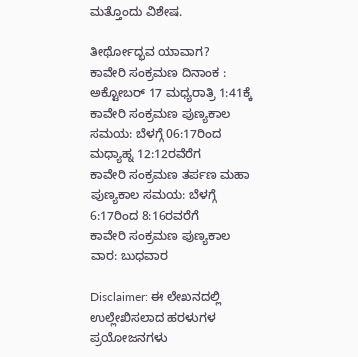ಮತ್ತೊಂದು ವಿಶೇಷ.

ತೀರ್ಥೋದ್ಭವ ಯಾವಾಗ?
ಕಾವೇರಿ ಸಂಕ್ರಮಣ ದಿನಾಂಕ : ಅಕ್ಟೋಬರ್ 17 ಮಧ್ಯರಾತ್ರಿ 1:41ಕ್ಕೆ
ಕಾವೇರಿ ಸಂಕ್ರಮಣ ಪುಣ್ಯಕಾಲ ಸಮಯ: ಬೆಳಗ್ಗೆ 06:17ರಿಂದ ಮಧ್ಯಾಹ್ನ 12:12ರವೆರೆಗ
ಕಾವೇರಿ ಸಂಕ್ರಮಣ ತರ್ಪಣ ಮಹಾ ಪುಣ್ಯಕಾಲ ಸಮಯ: ಬೆಳಗ್ಗೆ 6:17ರಿಂದ 8:16ರವರೆಗೆ
ಕಾವೇರಿ ಸಂಕ್ರಮಣ ಪುಣ್ಯಕಾಲ ವಾರ: ಬುಧವಾರ

Disclaimer: ಈ ಲೇಖನದಲ್ಲಿ ಉಲ್ಲೇಖಿಸಲಾದ ಹರಳುಗಳ ಪ್ರಯೋಜನಗಳು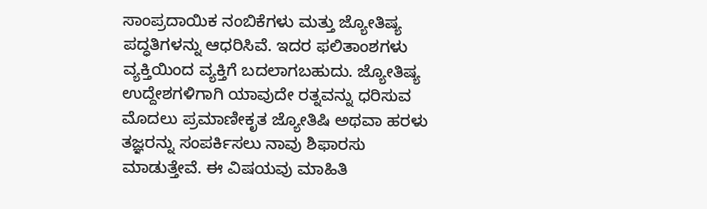ಸಾಂಪ್ರದಾಯಿಕ ನಂಬಿಕೆಗಳು ಮತ್ತು ಜ್ಯೋತಿಷ್ಯ ಪದ್ಧತಿಗಳನ್ನು ಆಧರಿಸಿವೆ. ಇದರ ಫಲಿತಾಂಶಗಳು ವ್ಯಕ್ತಿಯಿಂದ ವ್ಯಕ್ತಿಗೆ ಬದಲಾಗಬಹುದು. ಜ್ಯೋತಿಷ್ಯ ಉದ್ದೇಶಗಳಿಗಾಗಿ ಯಾವುದೇ ರತ್ನವನ್ನು ಧರಿಸುವ ಮೊದಲು ಪ್ರಮಾಣೀಕೃತ ಜ್ಯೋತಿಷಿ ಅಥವಾ ಹರಳು ತಜ್ಞರನ್ನು ಸಂಪರ್ಕಿಸಲು ನಾವು ಶಿಫಾರಸು ಮಾಡುತ್ತೇವೆ. ಈ ವಿಷಯವು ಮಾಹಿತಿ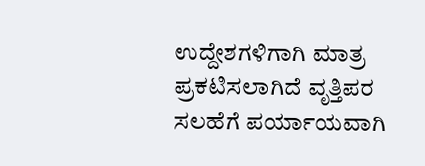ಉದ್ದೇಶಗಳಿಗಾಗಿ ಮಾತ್ರ ಪ್ರಕಟಿಸಲಾಗಿದೆ ವೃತ್ತಿಪರ ಸಲಹೆಗೆ ಪರ್ಯಾಯವಾಗಿ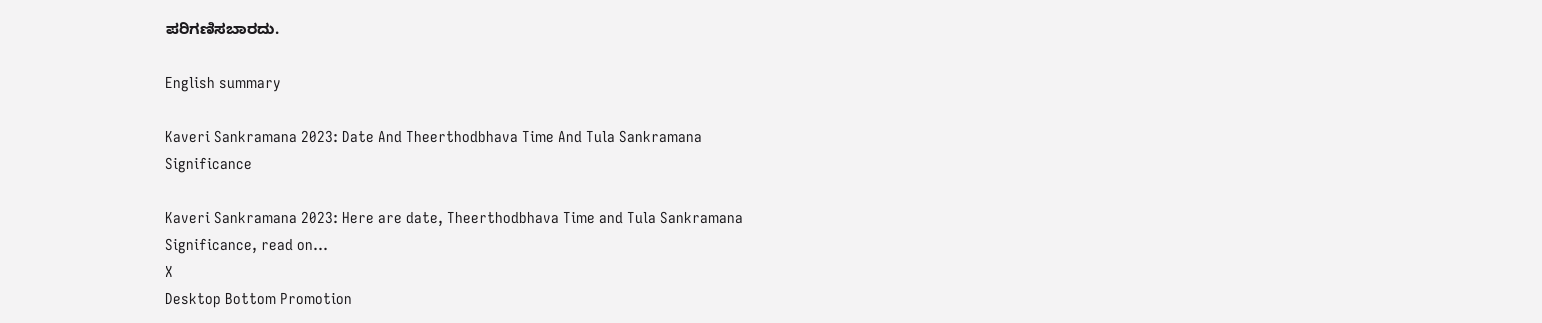ಪರಿಗಣಿಸಬಾರದು.

English summary

Kaveri Sankramana 2023: Date And Theerthodbhava Time And Tula Sankramana Significance

Kaveri Sankramana 2023: Here are date, Theerthodbhava Time and Tula Sankramana Significance, read on...
X
Desktop Bottom Promotion